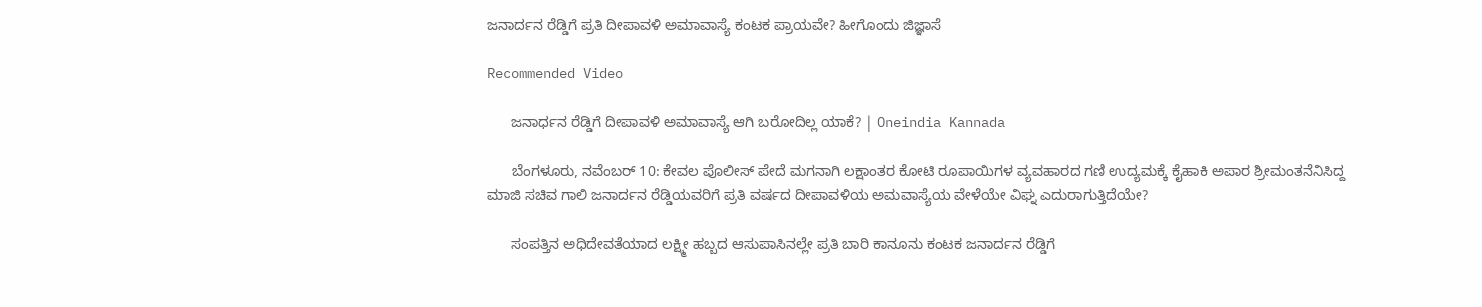ಜನಾರ್ದನ ರೆಡ್ಡಿಗೆ ಪ್ರತಿ ದೀಪಾವಳಿ ಅಮಾವಾಸ್ಯೆ ಕಂಟಕ ಪ್ರಾಯವೇ? ಹೀಗೊಂದು ಜಿಜ್ಞಾಸೆ

Recommended Video

      ಜನಾರ್ಧನ ರೆಡ್ಡಿಗೆ ದೀಪಾವಳಿ ಅಮಾವಾಸ್ಯೆ ಆಗಿ ಬರೋದಿಲ್ಲ ಯಾಕೆ? | Oneindia Kannada

      ಬೆಂಗಳೂರು, ನವೆಂಬರ್ 10: ಕೇವಲ ಪೊಲೀಸ್ ಪೇದೆ ಮಗನಾಗಿ ಲಕ್ಷಾಂತರ ಕೋಟಿ ರೂಪಾಯಿಗಳ ವ್ಯವಹಾರದ ಗಣಿ ಉದ್ಯಮಕ್ಕೆ ಕೈಹಾಕಿ ಅಪಾರ ಶ್ರೀಮಂತನೆನಿಸಿದ್ದ ಮಾಜಿ ಸಚಿವ ಗಾಲಿ ಜನಾರ್ದನ ರೆಡ್ಡಿಯವರಿಗೆ ಪ್ರತಿ ವರ್ಷದ ದೀಪಾವಳಿಯ ಅಮವಾಸ್ಯೆಯ ವೇಳೆಯೇ ವಿಘ್ನ ಎದುರಾಗುತ್ತಿದೆಯೇ?

      ಸಂಪತ್ತಿನ ಅಧಿದೇವತೆಯಾದ ಲಕ್ಷ್ಮೀ ಹಬ್ಬದ ಆಸುಪಾಸಿನಲ್ಲೇ ಪ್ರತಿ ಬಾರಿ ಕಾನೂನು ಕಂಟಕ ಜನಾರ್ದನ ರೆಡ್ಡಿಗೆ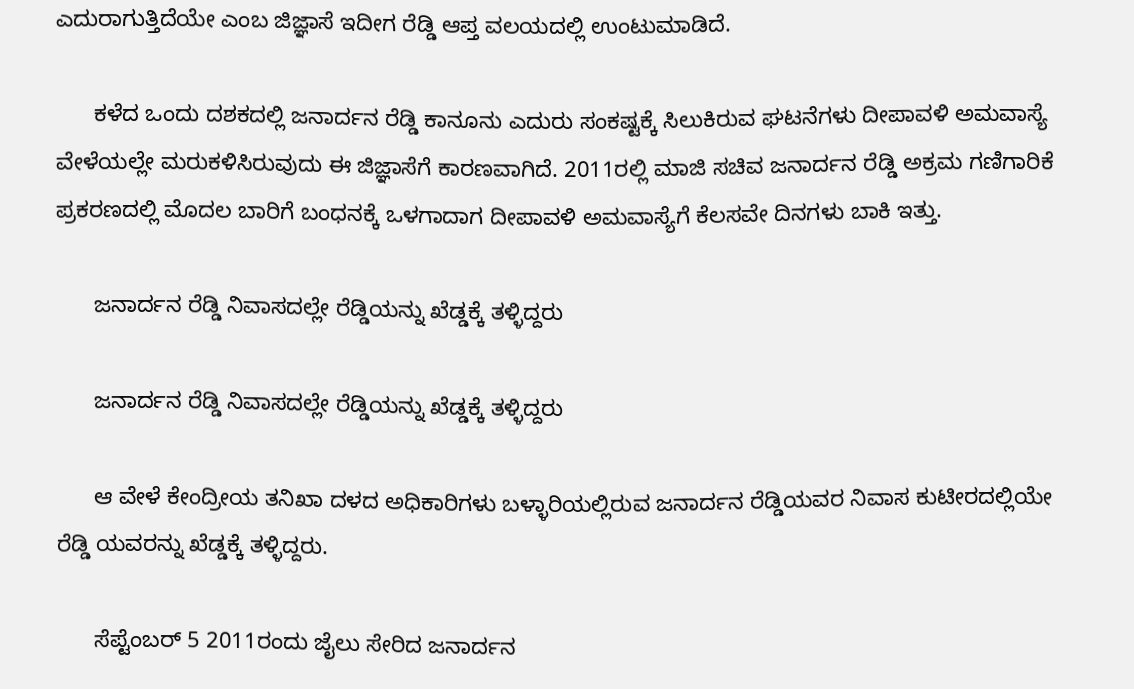ಎದುರಾಗುತ್ತಿದೆಯೇ ಎಂಬ ಜಿಜ್ಞಾಸೆ ಇದೀಗ ರೆಡ್ಡಿ ಆಪ್ತ ವಲಯದಲ್ಲಿ ಉಂಟುಮಾಡಿದೆ.

      ಕಳೆದ ಒಂದು ದಶಕದಲ್ಲಿ ಜನಾರ್ದನ ರೆಡ್ಡಿ ಕಾನೂನು ಎದುರು ಸಂಕಷ್ಟಕ್ಕೆ ಸಿಲುಕಿರುವ ಘಟನೆಗಳು ದೀಪಾವಳಿ ಅಮವಾಸ್ಯೆ ವೇಳೆಯಲ್ಲೇ ಮರುಕಳಿಸಿರುವುದು ಈ ಜಿಜ್ಞಾಸೆಗೆ ಕಾರಣವಾಗಿದೆ. 2011ರಲ್ಲಿ ಮಾಜಿ ಸಚಿವ ಜನಾರ್ದನ ರೆಡ್ಡಿ ಅಕ್ರಮ ಗಣಿಗಾರಿಕೆ ಪ್ರಕರಣದಲ್ಲಿ ಮೊದಲ ಬಾರಿಗೆ ಬಂಧನಕ್ಕೆ ಒಳಗಾದಾಗ ದೀಪಾವಳಿ ಅಮವಾಸ್ಯೆಗೆ ಕೆಲಸವೇ ದಿನಗಳು ಬಾಕಿ ಇತ್ತು.

      ಜನಾರ್ದನ ರೆಡ್ಡಿ ನಿವಾಸದಲ್ಲೇ ರೆಡ್ಡಿಯನ್ನು ಖೆಡ್ಡಕ್ಕೆ ತಳ್ಳಿದ್ದರು

      ಜನಾರ್ದನ ರೆಡ್ಡಿ ನಿವಾಸದಲ್ಲೇ ರೆಡ್ಡಿಯನ್ನು ಖೆಡ್ಡಕ್ಕೆ ತಳ್ಳಿದ್ದರು

      ಆ ವೇಳೆ ಕೇಂದ್ರೀಯ ತನಿಖಾ ದಳದ ಅಧಿಕಾರಿಗಳು ಬಳ್ಳಾರಿಯಲ್ಲಿರುವ ಜನಾರ್ದನ ರೆಡ್ಡಿಯವರ ನಿವಾಸ ಕುಟೀರದಲ್ಲಿಯೇ ರೆಡ್ಡಿ ಯವರನ್ನು ಖೆಡ್ಡಕ್ಕೆ ತಳ್ಳಿದ್ದರು.

      ಸೆಪ್ಟೆಂಬರ್ 5 2011ರಂದು ಜೈಲು ಸೇರಿದ ಜನಾರ್ದನ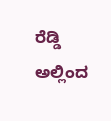ರೆಡ್ಡಿ ಅಲ್ಲಿಂದ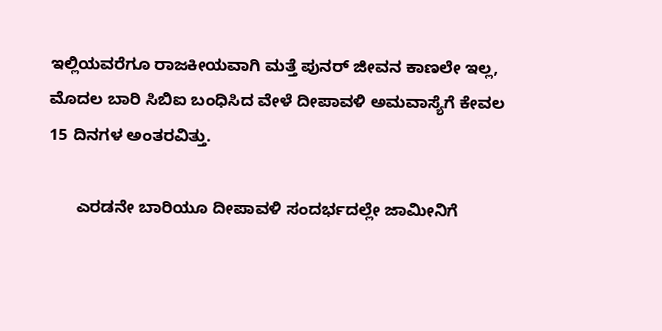ಇಲ್ಲಿಯವರೆಗೂ ರಾಜಕೀಯವಾಗಿ ಮತ್ತೆ ಪುನರ್ ಜೀವನ ಕಾಣಲೇ ಇಲ್ಲ, ಮೊದಲ ಬಾರಿ ಸಿಬಿಐ ಬಂಧಿಸಿದ ವೇಳೆ ದೀಪಾವಳಿ ಅಮವಾಸ್ಯೆಗೆ ಕೇವಲ 15 ದಿನಗಳ ಅಂತರವಿತ್ತು.

      ಎರಡನೇ ಬಾರಿಯೂ ದೀಪಾವಳಿ ಸಂದರ್ಭದಲ್ಲೇ ಜಾಮೀನಿಗೆ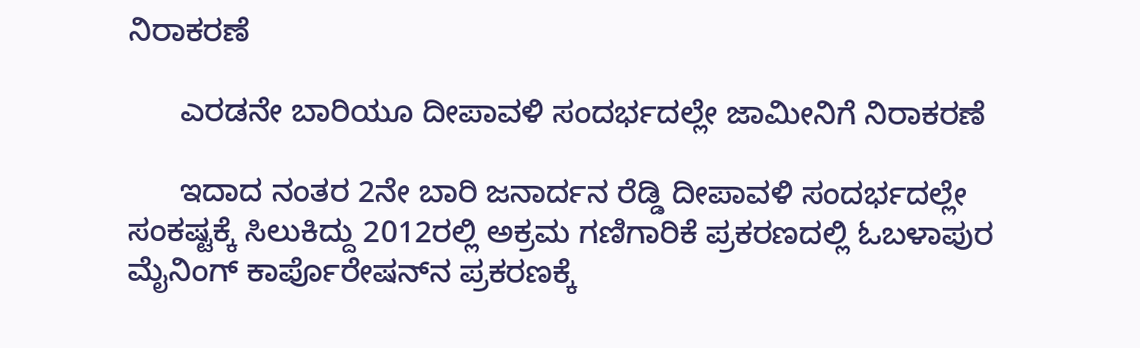ನಿರಾಕರಣೆ

      ಎರಡನೇ ಬಾರಿಯೂ ದೀಪಾವಳಿ ಸಂದರ್ಭದಲ್ಲೇ ಜಾಮೀನಿಗೆ ನಿರಾಕರಣೆ

      ಇದಾದ ನಂತರ 2ನೇ ಬಾರಿ ಜನಾರ್ದನ ರೆಡ್ಡಿ ದೀಪಾವಳಿ ಸಂದರ್ಭದಲ್ಲೇ ಸಂಕಷ್ಟಕ್ಕೆ ಸಿಲುಕಿದ್ದು 2012ರಲ್ಲಿ ಅಕ್ರಮ ಗಣಿಗಾರಿಕೆ ಪ್ರಕರಣದಲ್ಲಿ ಓಬಳಾಪುರ ಮೈನಿಂಗ್ ಕಾರ್ಪೊರೇಷನ್‌ನ ಪ್ರಕರಣಕ್ಕೆ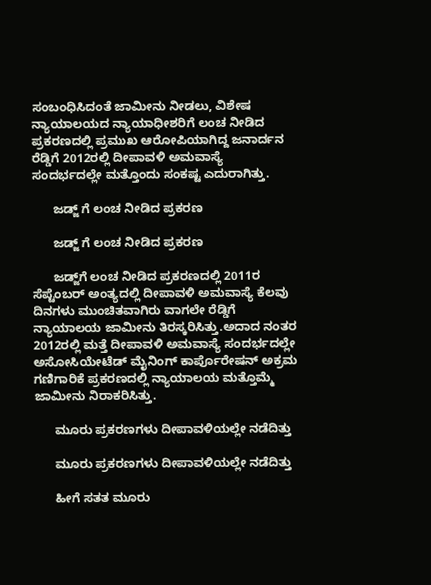ಸಂಬಂಧಿಸಿದಂತೆ ಜಾಮೀನು ನೀಡಲು, ವಿಶೇಷ ನ್ಯಾಯಾಲಯದ ನ್ಯಾಯಾಧೀಶರಿಗೆ ಲಂಚ ನೀಡಿದ ಪ್ರಕರಣದಲ್ಲಿ ಪ್ರಮುಖ ಆರೋಪಿಯಾಗಿದ್ದ ಜನಾರ್ದನ ರೆಡ್ಡಿಗೆ 2012ರಲ್ಲಿ ದೀಪಾವಳಿ ಅಮವಾಸ್ಯೆ ಸಂದರ್ಭದಲ್ಲೇ ಮತ್ತೊಂದು ಸಂಕಷ್ಟ ಎದುರಾಗಿತ್ತು.

      ಜಡ್ಜ್ ಗೆ ಲಂಚ ನೀಡಿದ ಪ್ರಕರಣ

      ಜಡ್ಜ್ ಗೆ ಲಂಚ ನೀಡಿದ ಪ್ರಕರಣ

      ಜಡ್ಜ್‌ಗೆ ಲಂಚ ನೀಡಿದ ಪ್ರಕರಣದಲ್ಲಿ 2011ರ ಸೆಪ್ಟೆಂಬರ್ ಅಂತ್ಯದಲ್ಲಿ ದೀಪಾವಳಿ ಅಮವಾಸ್ಯೆ ಕೆಲವು ದಿನಗಳು ಮುಂಚಿತವಾಗಿರು ವಾಗಲೇ ರೆಡ್ಡಿಗೆ ನ್ಯಾಯಾಲಯ ಜಾಮೀನು ತಿರಸ್ಕರಿಸಿತ್ತು.ಅದಾದ ನಂತರ 2012ರಲ್ಲಿ ಮತ್ತೆ ದೀಪಾವಳಿ ಅಮವಾಸ್ಯೆ ಸಂದರ್ಭದಲ್ಲೇ ಅಸೋಸಿಯೇಟೆಡ್ ಮೈನಿಂಗ್ ಕಾರ್ಪೊರೇಷನ್ ಅಕ್ರಮ ಗಣಿಗಾರಿಕೆ ಪ್ರಕರಣದಲ್ಲಿ ನ್ಯಾಯಾಲಯ ಮತ್ತೊಮ್ಮೆ ಜಾಮೀನು ನಿರಾಕರಿಸಿತ್ತು.

      ಮೂರು ಪ್ರಕರಣಗಳು ದೀಪಾವಳಿಯಲ್ಲೇ ನಡೆದಿತ್ತು

      ಮೂರು ಪ್ರಕರಣಗಳು ದೀಪಾವಳಿಯಲ್ಲೇ ನಡೆದಿತ್ತು

      ಹೀಗೆ ಸತತ ಮೂರು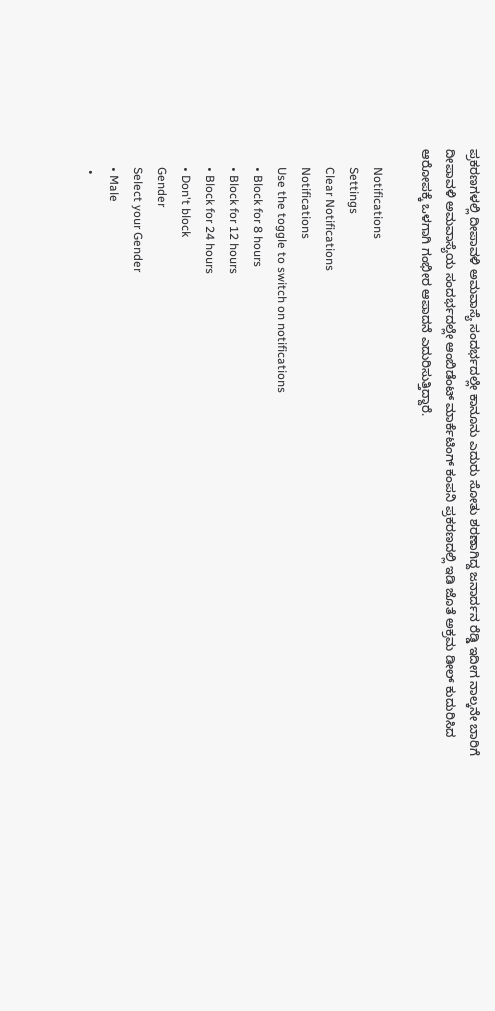ಪ್ರಕರಣಗಳಲ್ಲಿ ದೀಪಾವಳಿ ಅಮವಾಸ್ಯೆ ಸಂದರ್ಭದಲ್ಲೇ ಕಾನೂನು ಎದುರು ಸೋತು ಶರಣಾಗಿದ್ದ ಜನಾರ್ದನ ರೆಡ್ಡಿ ಇದೀಗ ನಾಲ್ಕನೇ ಬಾರಿಗೆ ದೀಪಾವಳಿ ಅಮವಾಸ್ಯೆಯ ಸಂದರ್ಭದಲ್ಲೇ ಆಂಬಿಡೆಂಟ್ ಮಾರ್ಕೆಟಿಂಗ್ ಕಂಪನಿ ಪ್ರಕರಣದಲ್ಲಿ ಇಡಿ ಜೊತೆ ಅಕ್ರಮ ಡೀಲ್ ಕುದುರಿಸಿದ ಆರೋಪಕ್ಕೆ ಒಳಗಾಗಿ ಗಂಭೀರ ಆಪಾದನೆ ಎದುರಿಸುತ್ತಿದ್ದಾರೆ.

      Notifications
      Settings
      Clear Notifications
      Notifications
      Use the toggle to switch on notifications
      • Block for 8 hours
      • Block for 12 hours
      • Block for 24 hours
      • Don't block
      Gender
      Select your Gender
      • Male
      •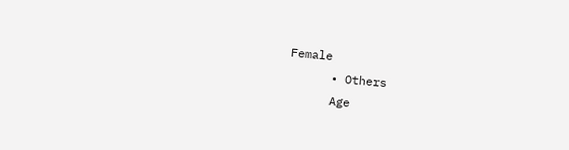Female
      • Others
      Age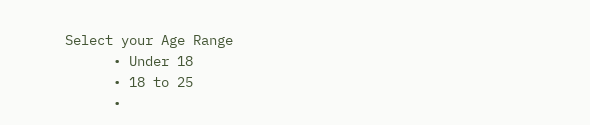Select your Age Range
      • Under 18
      • 18 to 25
      •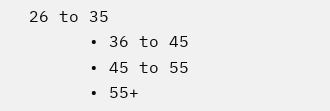26 to 35
      • 36 to 45
      • 45 to 55
      • 55+